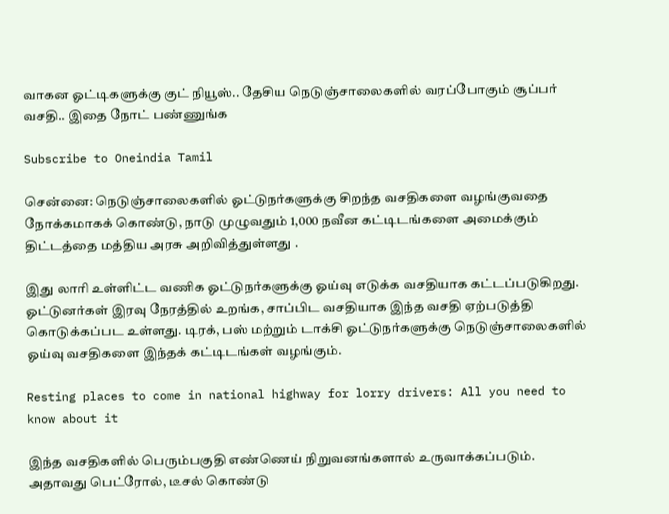வாகன ஓட்டிகளுக்கு குட் நியூஸ்.. தேசிய நெடுஞ்சாலைகளில் வரப்போகும் சூப்பர் வசதி.. இதை நோட் பண்ணுங்க

Subscribe to Oneindia Tamil

சென்னை: நெடுஞ்சாலைகளில் ஓட்டுநர்களுக்கு சிறந்த வசதிகளை வழங்குவதை நோக்கமாகக் கொண்டு, நாடு முழுவதும் 1,000 நவீன கட்டிடங்களை அமைக்கும் திட்டத்தை மத்திய அரசு அறிவித்துள்ளது .

இது லாரி உள்ளிட்ட வணிக ஓட்டுநர்களுக்கு ஓய்வு எடுக்க வசதியாக கட்டப்படுகிறது. ஓட்டுனர்கள் இரவு நேரத்தில் உறங்க, சாப்பிட வசதியாக இந்த வசதி ஏற்படுத்தி கொடுக்கப்பட உள்ளது. டிரக், பஸ் மற்றும் டாக்சி ஓட்டுநர்களுக்கு நெடுஞ்சாலைகளில் ஓய்வு வசதிகளை இந்தக் கட்டிடங்கள் வழங்கும்.

Resting places to come in national highway for lorry drivers: All you need to know about it

இந்த வசதிகளில் பெரும்பகுதி எண்ணெய் நிறுவனங்களால் உருவாக்கப்படும். அதாவது பெட்ரோல், டீசல் கொண்டு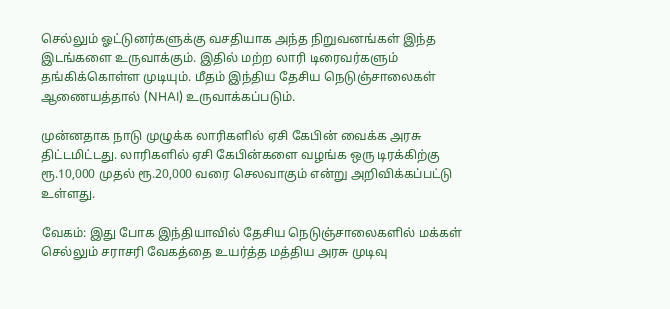செல்லும் ஓட்டுனர்களுக்கு வசதியாக அந்த நிறுவனங்கள் இந்த இடங்களை உருவாக்கும். இதில் மற்ற லாரி டிரைவர்களும் தங்கிக்கொள்ள முடியும். மீதம் இந்திய தேசிய நெடுஞ்சாலைகள் ஆணையத்தால் (NHAI) உருவாக்கப்படும்.

முன்னதாக நாடு முழுக்க லாரிகளில் ஏசி கேபின் வைக்க அரசு திட்டமிட்டது. லாரிகளில் ஏசி கேபின்களை வழங்க ஒரு டிரக்கிற்கு ரூ.10,000 முதல் ரூ.20,000 வரை செலவாகும் என்று அறிவிக்கப்பட்டு உள்ளது.

வேகம்: இது போக இந்தியாவில் தேசிய நெடுஞ்சாலைகளில் மக்கள் செல்லும் சராசரி வேகத்தை உயர்த்த மத்திய அரசு முடிவு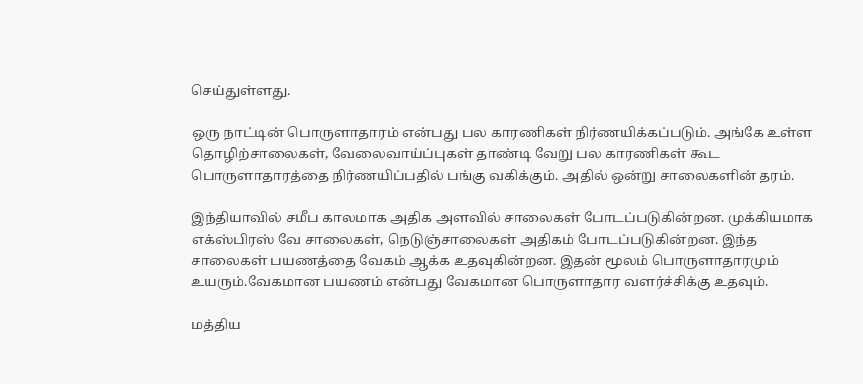செய்துள்ளது.

ஒரு நாட்டின் பொருளாதாரம் என்பது பல காரணிகள் நிர்ணயிக்கப்படும். அங்கே உள்ள தொழிற்சாலைகள், வேலைவாய்ப்புகள் தாண்டி வேறு பல காரணிகள் கூட பொருளாதாரத்தை நிர்ணயிப்பதில் பங்கு வகிக்கும். அதில் ஒன்று சாலைகளின் தரம்.

இந்தியாவில் சமீப காலமாக அதிக அளவில் சாலைகள் போடப்படுகின்றன. முக்கியமாக எக்ஸ்பிரஸ் வே சாலைகள், நெடுஞ்சாலைகள் அதிகம் போடப்படுகின்றன. இந்த சாலைகள் பயணத்தை வேகம் ஆக்க உதவுகின்றன. இதன் மூலம் பொருளாதாரமும் உயரும்.வேகமான பயணம் என்பது வேகமான பொருளாதார வளர்ச்சிக்கு உதவும்.

மத்திய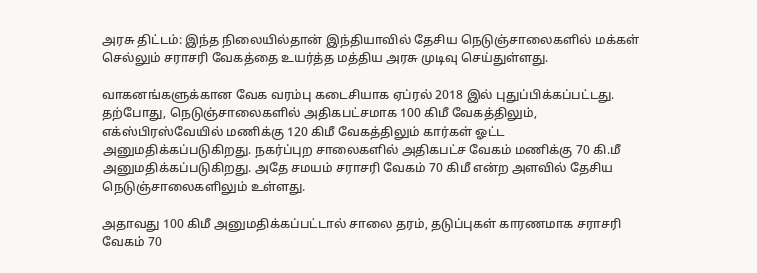அரசு திட்டம்: இந்த நிலையில்தான் இந்தியாவில் தேசிய நெடுஞ்சாலைகளில் மக்கள் செல்லும் சராசரி வேகத்தை உயர்த்த மத்திய அரசு முடிவு செய்துள்ளது.

வாகனங்களுக்கான வேக வரம்பு கடைசியாக ஏப்ரல் 2018 இல் புதுப்பிக்கப்பட்டது. தற்போது, நெடுஞ்சாலைகளில் அதிகபட்சமாக 100 கிமீ வேகத்திலும், எக்ஸ்பிரஸ்வேயில் மணிக்கு 120 கிமீ வேகத்திலும் கார்கள் ஓட்ட அனுமதிக்கப்படுகிறது. நகர்ப்புற சாலைகளில் அதிகபட்ச வேகம் மணிக்கு 70 கி.மீ அனுமதிக்கப்படுகிறது. அதே சமயம் சராசரி வேகம் 70 கிமீ என்ற அளவில் தேசிய நெடுஞ்சாலைகளிலும் உள்ளது.

அதாவது 100 கிமீ அனுமதிக்கப்பட்டால் சாலை தரம், தடுப்புகள் காரணமாக சராசரி வேகம் 70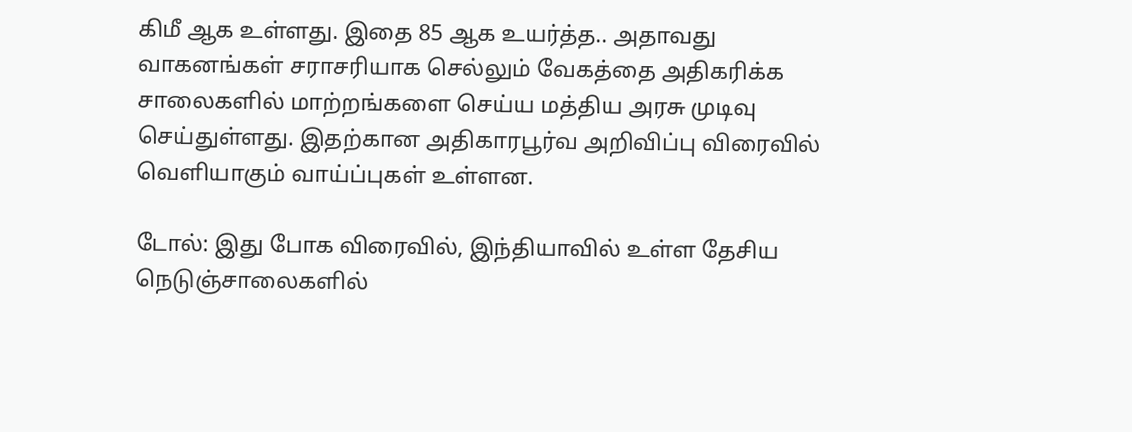கிமீ ஆக உள்ளது. இதை 85 ஆக உயர்த்த.. அதாவது வாகனங்கள் சராசரியாக செல்லும் வேகத்தை அதிகரிக்க சாலைகளில் மாற்றங்களை செய்ய மத்திய அரசு முடிவு செய்துள்ளது. இதற்கான அதிகாரபூர்வ அறிவிப்பு விரைவில் வெளியாகும் வாய்ப்புகள் உள்ளன.

டோல்: இது போக விரைவில், இந்தியாவில் உள்ள தேசிய நெடுஞ்சாலைகளில்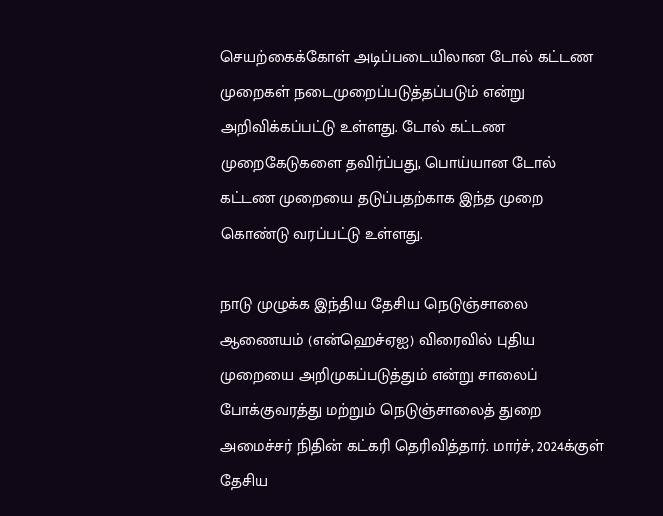செயற்கைக்கோள் அடிப்படையிலான டோல் கட்டண முறைகள் நடைமுறைப்படுத்தப்படும் என்று அறிவிக்கப்பட்டு உள்ளது. டோல் கட்டண முறைகேடுகளை தவிர்ப்பது, பொய்யான டோல் கட்டண முறையை தடுப்பதற்காக இந்த முறை கொண்டு வரப்பட்டு உள்ளது.

நாடு முழுக்க இந்திய தேசிய நெடுஞ்சாலை ஆணையம் (என்ஹெச்ஏஐ) விரைவில் புதிய முறையை அறிமுகப்படுத்தும் என்று சாலைப் போக்குவரத்து மற்றும் நெடுஞ்சாலைத் துறை அமைச்சர் நிதின் கட்கரி தெரிவித்தார். மார்ச், 2024க்குள் தேசிய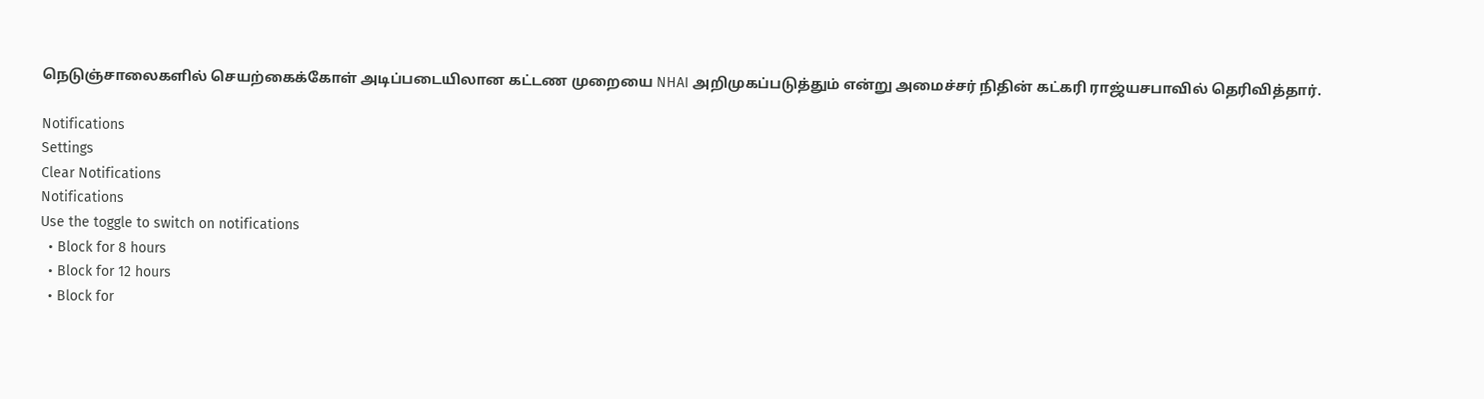நெடுஞ்சாலைகளில் செயற்கைக்கோள் அடிப்படையிலான கட்டண முறையை NHAI அறிமுகப்படுத்தும் என்று அமைச்சர் நிதின் கட்கரி ராஜ்யசபாவில் தெரிவித்தார்.

Notifications
Settings
Clear Notifications
Notifications
Use the toggle to switch on notifications
  • Block for 8 hours
  • Block for 12 hours
  • Block for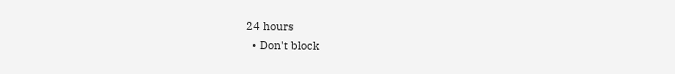24 hours
  • Don't block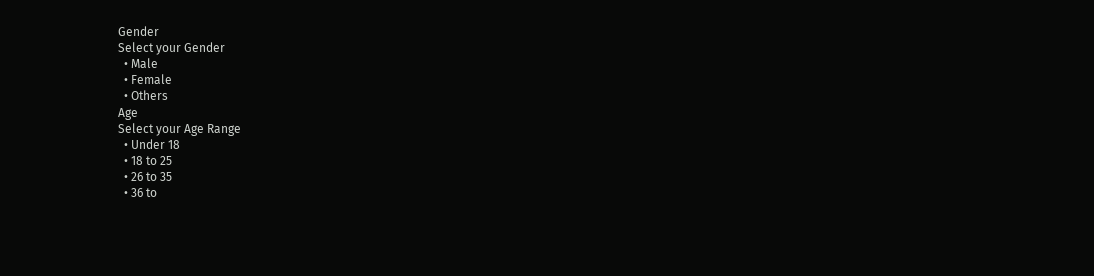Gender
Select your Gender
  • Male
  • Female
  • Others
Age
Select your Age Range
  • Under 18
  • 18 to 25
  • 26 to 35
  • 36 to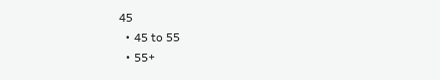45
  • 45 to 55
  • 55+